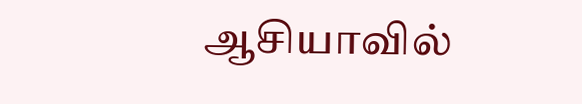ஆசியாவில்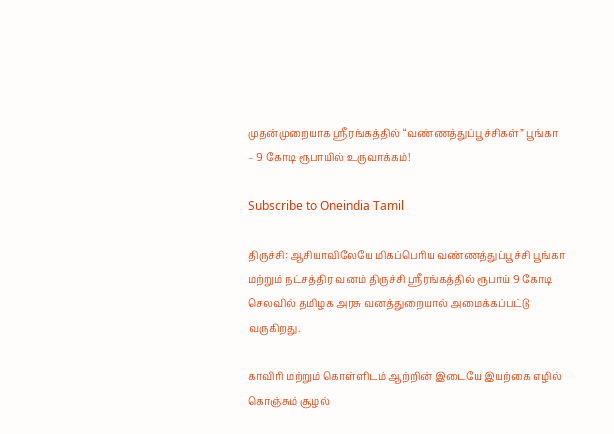முதன்முறையாக ஸ்ரீரங்கத்தில் “வண்ணத்துப்பூச்சிகள்” பூங்கா – 9 கோடி ரூபாயில் உருவாக்கம்!

Subscribe to Oneindia Tamil

திருச்சி: ஆசியாவிலேயே மிகப்பெரிய வண்ணத்துப்பூச்சி பூங்கா மற்றும் நட்சத்திர வனம் திருச்சி ஸ்ரீரங்கத்தில் ரூபாய் 9 கோடி செலவில் தமிழக அரசு வனத்துறையால் அமைக்கப்பட்டு வருகிறது.

காவிரி மற்றும் கொள்ளிடம் ஆற்றின் இடையே இயற்கை எழில் கொஞ்சும் சூழல்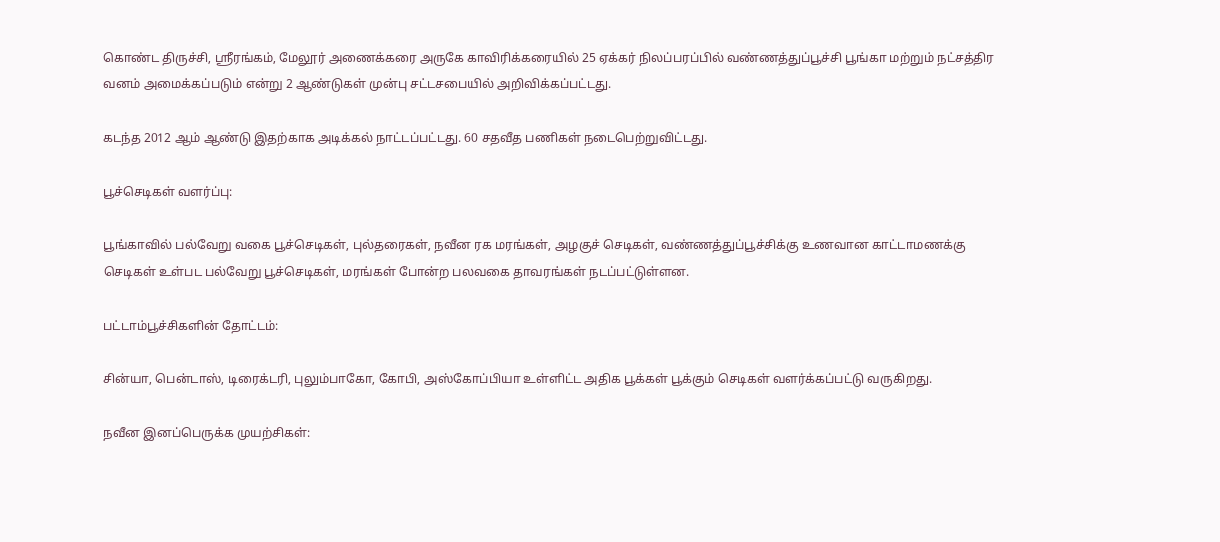கொண்ட திருச்சி, ஸ்ரீரங்கம், மேலூர் அணைக்கரை அருகே காவிரிக்கரையில் 25 ஏக்கர் நிலப்பரப்பில் வண்ணத்துப்பூச்சி பூங்கா மற்றும் நட்சத்திர வனம் அமைக்கப்படும் என்று 2 ஆண்டுகள் முன்பு சட்டசபையில் அறிவிக்கப்பட்டது.

கடந்த 2012 ஆம் ஆண்டு இதற்காக அடிக்கல் நாட்டப்பட்டது. 60 சதவீத பணிகள் நடைபெற்றுவிட்டது.

பூச்செடிகள் வளர்ப்பு:

பூங்காவில் பல்வேறு வகை பூச்செடிகள், புல்தரைகள், நவீன ரக மரங்கள், அழகுச் செடிகள், வண்ணத்துப்பூச்சிக்கு உணவான காட்டாமணக்கு செடிகள் உள்பட பல்வேறு பூச்செடிகள், மரங்கள் போன்ற பலவகை தாவரங்கள் நடப்பட்டுள்ளன.

பட்டாம்பூச்சிகளின் தோட்டம்:

சின்யா, பென்டாஸ், டிரைக்டரி, புலும்பாகோ, கோபி, அஸ்கோப்பியா உள்ளிட்ட அதிக பூக்கள் பூக்கும் செடிகள் வளர்க்கப்பட்டு வருகிறது.

நவீன இனப்பெருக்க முயற்சிகள்: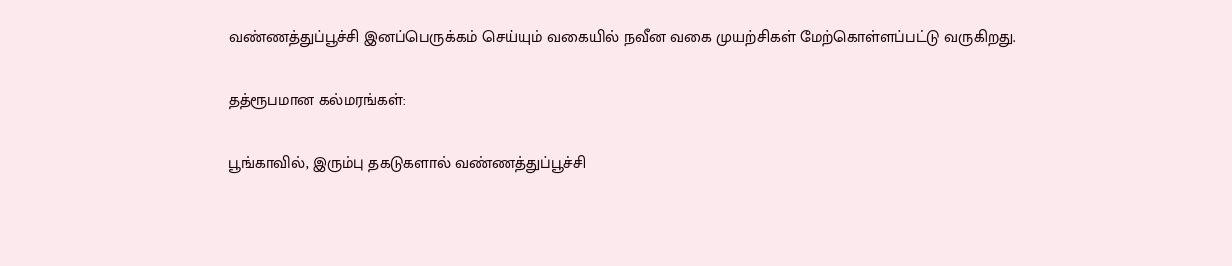வண்ணத்துப்பூச்சி இனப்பெருக்கம் செய்யும் வகையில் நவீன வகை முயற்சிகள் மேற்கொள்ளப்பட்டு வருகிறது.

தத்ரூபமான கல்மரங்கள்:

பூங்காவில், இரும்பு தகடுகளால் வண்ணத்துப்பூச்சி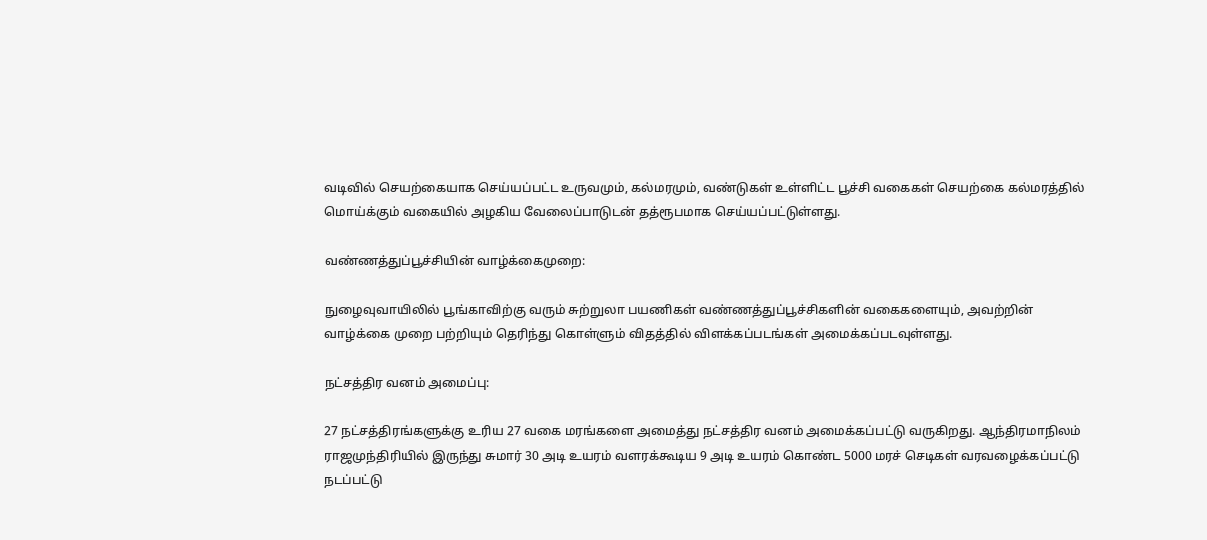வடிவில் செயற்கையாக செய்யப்பட்ட உருவமும், கல்மரமும், வண்டுகள் உள்ளிட்ட பூச்சி வகைகள் செயற்கை கல்மரத்தில் மொய்க்கும் வகையில் அழகிய வேலைப்பாடுடன் தத்ரூபமாக செய்யப்பட்டுள்ளது.

வண்ணத்துப்பூச்சியின் வாழ்க்கைமுறை:

நுழைவுவாயிலில் பூங்காவிற்கு வரும் சுற்றுலா பயணிகள் வண்ணத்துப்பூச்சிகளின் வகைகளையும், அவற்றின் வாழ்க்கை முறை பற்றியும் தெரிந்து கொள்ளும் விதத்தில் விளக்கப்படங்கள் அமைக்கப்படவுள்ளது.

நட்சத்திர வனம் அமைப்பு:

27 நட்சத்திரங்களுக்கு உரிய 27 வகை மரங்களை அமைத்து நட்சத்திர வனம் அமைக்கப்பட்டு வருகிறது. ஆந்திரமாநிலம் ராஜமுந்திரியில் இருந்து சுமார் 30 அடி உயரம் வளரக்கூடிய 9 அடி உயரம் கொண்ட 5000 மரச் செடிகள் வரவழைக்கப்பட்டு நடப்பட்டு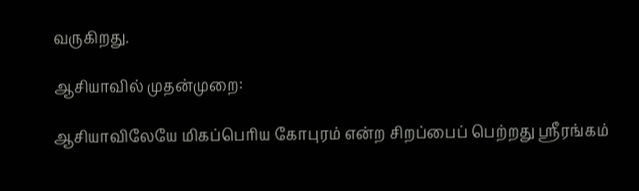வருகிறது.

ஆசியாவில் முதன்முறை:

ஆசியாவிலேயே மிகப்பெரிய கோபுரம் என்ற சிறப்பைப் பெற்றது ஸ்ரீரங்கம்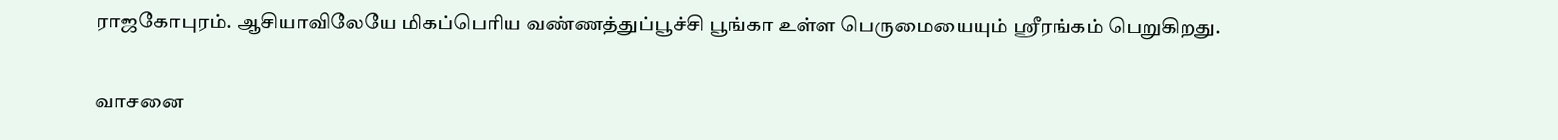ராஜகோபுரம். ஆசியாவிலேயே மிகப்பெரிய வண்ணத்துப்பூச்சி பூங்கா உள்ள பெருமையையும் ஸ்ரீரங்கம் பெறுகிறது.

வாசனை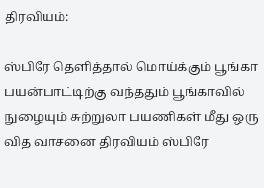திரவியம்:

ஸ்பிரே தெளித்தால் மொய்க்கும் பூங்கா பயன்பாட்டிற்கு வந்ததும் பூங்காவில் நுழையும் சுற்றுலா பயணிகள் மீது ஒரு வித வாசனை திரவியம் ஸ்பிரே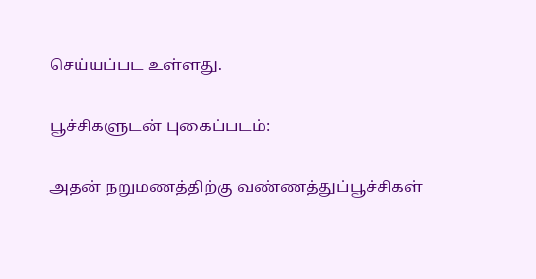செய்யப்பட உள்ளது.

பூச்சிகளுடன் புகைப்படம்:

அதன் நறுமணத்திற்கு வண்ணத்துப்பூச்சிகள்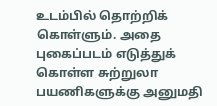உடம்பில் தொற்றிக் கொள்ளும். அதை புகைப்படம் எடுத்துக் கொள்ள சுற்றுலா பயணிகளுக்கு அனுமதி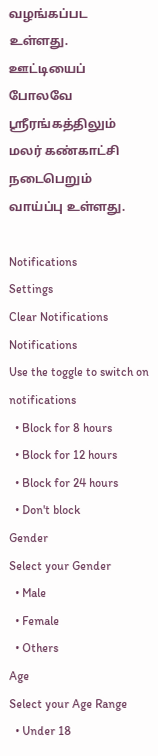வழங்கப்பட உள்ளது. ஊட்டியைப் போலவே ஸ்ரீரங்கத்திலும் மலர் கண்காட்சி நடைபெறும் வாய்ப்பு உள்ளது.

Notifications
Settings
Clear Notifications
Notifications
Use the toggle to switch on notifications
  • Block for 8 hours
  • Block for 12 hours
  • Block for 24 hours
  • Don't block
Gender
Select your Gender
  • Male
  • Female
  • Others
Age
Select your Age Range
  • Under 18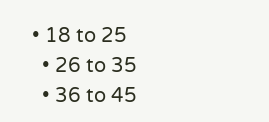• 18 to 25
  • 26 to 35
  • 36 to 45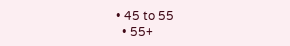• 45 to 55
  • 55+